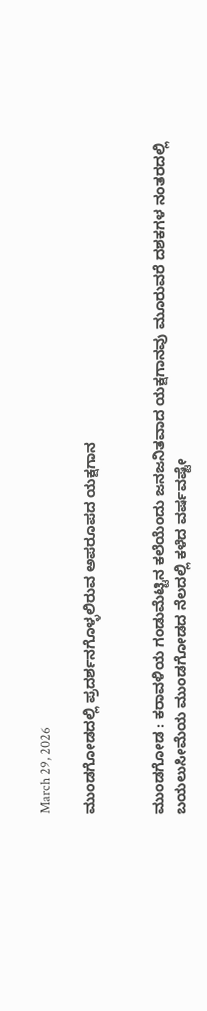March 29, 2026

ಮುಂಡಗೋಡದಲ್ಲಿ ಪ್ರದರ್ಶನಗೊಳ್ಳಲಿರುವ ಅಪರೂಪದ ಯಕ್ಷಗಾನ


ಮುಂಡಗೋಡ : ಕರಾವಳಿಯ ಗಂಡುಮೆಟ್ಟಿನ ಕಲೆಯೆಂದು ಜನಜನಿತವಾದ ಯಕ್ಷಗಾನವು ಮೂರುವರೆ ದಶಕಗಳ ನಂತರದಲ್ಲಿ ಬಯಲುಸೀಮೆಯ ಮುಂಡಗೋಡದ ನೆಲದಲ್ಲಿ ಕಳೆದ ವರ್ಷವಷ್ಟೇ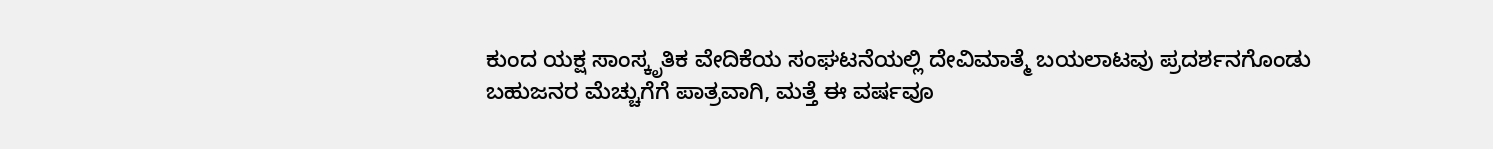ಕುಂದ ಯಕ್ಷ ಸಾಂಸ್ಕೃತಿಕ ವೇದಿಕೆಯ ಸಂಘಟನೆಯಲ್ಲಿ ದೇವಿಮಾತ್ಮೆ ಬಯಲಾಟವು ಪ್ರದರ್ಶನಗೊಂಡು ಬಹುಜನರ ಮೆಚ್ಚುಗೆಗೆ ಪಾತ್ರವಾಗಿ, ಮತ್ತೆ ಈ ವರ್ಷವೂ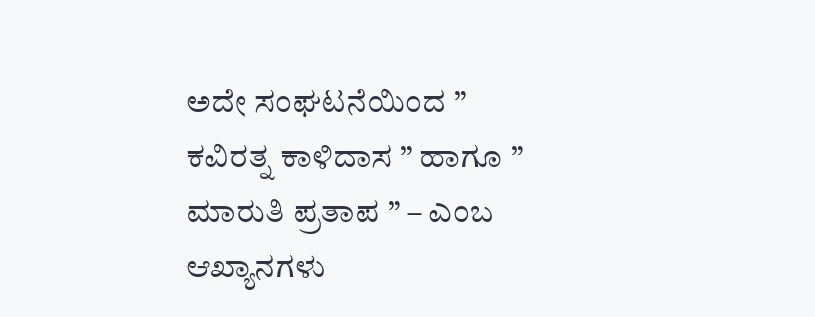ಅದೇ ಸಂಘಟನೆಯಿಂದ ” ಕವಿರತ್ನ ಕಾಳಿದಾಸ ” ಹಾಗೂ ” ಮಾರುತಿ ಪ್ರತಾಪ ” – ಎಂಬ ಆಖ್ಯಾನಗಳು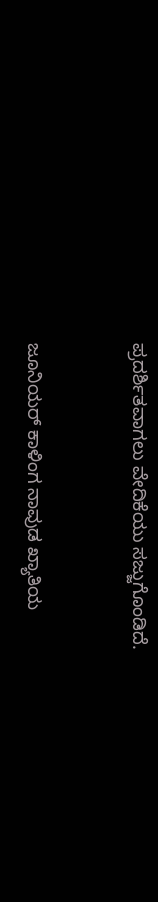ಪ್ರದರ್ಶಿತವಾಗಲು ವೇದಿಕೆಯು ಸಜ್ಜುಗೊಂಡಿದೆ.


ಜೂನಿಯರ್ ಕಾಳಿಂಗ ನಾವುಡ ಖ್ಯಾತಿಯ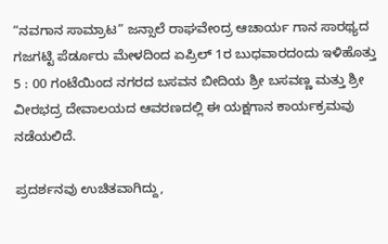“ನವಗಾನ ಸಾಮ್ರಾಟ” ಜನ್ಸಾಲೆ ರಾಘವೇಂದ್ರ ಆಚಾರ್ಯ ಗಾನ ಸಾರಥ್ಯದ ಗಜಗಟ್ಟಿ ಪೆರ್ಡೂರು ಮೇಳದಿಂದ ಏಪ್ರಿಲ್ 1ರ ಬುಧವಾರದಂದು ಇಳಿಹೊತ್ತು 5 : 00 ಗಂಟೆಯಿಂದ ನಗರದ ಬಸವನ ಬೀದಿಯ ಶ್ರೀ ಬಸವಣ್ಣ ಮತ್ತು ಶ್ರೀ ವೀರಭದ್ರ ದೇವಾಲಯದ ಆವರಣದಲ್ಲಿ ಈ ಯಕ್ಷಗಾನ ಕಾರ್ಯಕ್ರಮವು ನಡೆಯಲಿದೆ.

ಪ್ರದರ್ಶನವು ಉಚಿತವಾಗಿದ್ದು,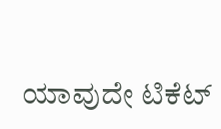ಯಾವುದೇ ಟಿಕೆಟ್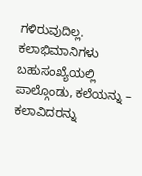ಗಳಿರುವುದಿಲ್ಲ. ಕಲಾಭಿಮಾನಿಗಳು ಬಹುಸಂಖ್ಯೆಯಲ್ಲಿ ಪಾಲ್ಗೊಂಡು, ಕಲೆಯನ್ನು – ಕಲಾವಿದರನ್ನು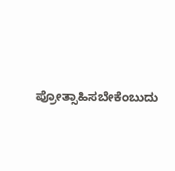ಪ್ರೋತ್ಸಾಹಿಸಬೇಕೆಂಬುದು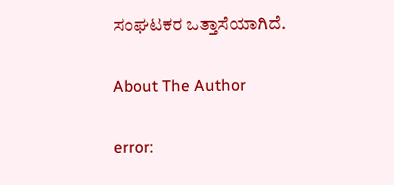ಸಂಘಟಕರ ಒತ್ತಾಸೆಯಾಗಿದೆ.

About The Author

error: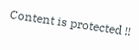Content is protected !!